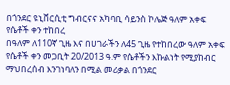በጎንደር ዩኒቨርሲቲ ግብርናና አካባቢ ሳይንስ ኮሌጅ ዓለም አቀፍ የሴቶች ቀን ተከበረ
በዓለም ለ110ኛ ጊዜ እና በሀገራችን ለ45 ጊዜ የተከበረው ዓለም አቀፍ የሴቶች ቀን መጋቢት 20/2013 ዓ.ም የሴቶችን እኩልነት የሚያከብር ማህበረሰብ እንገነባለን በሚል መሪቃል በጎንደር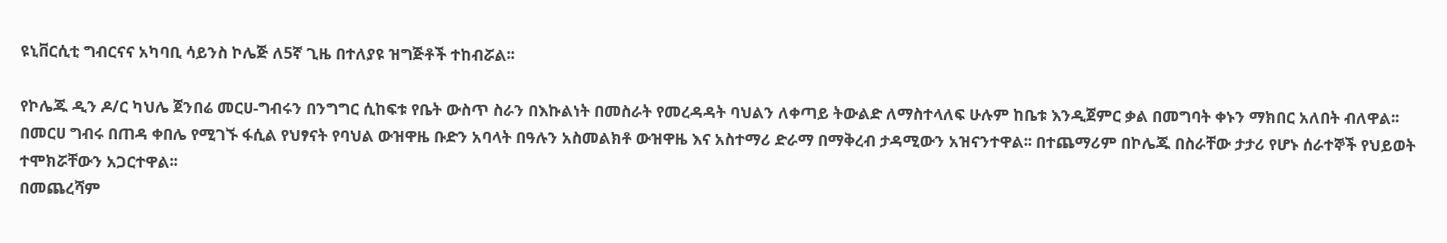ዩኒቨርሲቲ ግብርናና አካባቢ ሳይንስ ኮሌጅ ለ5ኛ ጊዜ በተለያዩ ዝግጅቶች ተከብሯል፡፡

የኮሌጁ ዲን ዶ/ር ካህሌ ጀንበሬ መርሀ-ግብሩን በንግግር ሲከፍቱ የቤት ውስጥ ስራን በእኩልነት በመስራት የመረዳዳት ባህልን ለቀጣይ ትውልድ ለማስተላለፍ ሁሉም ከቤቱ እንዲጀምር ቃል በመግባት ቀኑን ማክበር አለበት ብለዋል፡፡
በመርሀ ግብሩ በጠዳ ቀበሌ የሚገኙ ፋሲል የህፃናት የባህል ውዝዋዜ ቡድን አባላት በዓሉን አስመልክቶ ውዝዋዜ እና አስተማሪ ድራማ በማቅረብ ታዳሚውን አዝናንተዋል፡፡ በተጨማሪም በኮሌጁ በስራቸው ታታሪ የሆኑ ሰራተኞች የህይወት ተሞክሯቸውን አጋርተዋል፡፡
በመጨረሻም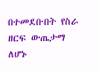በተመደቡበት የስራ ዘርፍ ውጤታማ ለሆኑ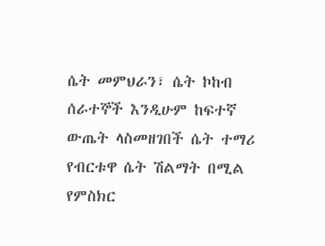ሴት መምህራን፣ ሴት ኮከብ ሰራተኞች እንዲሁም ከፍተኛ ውጤት ላስመዘገበች ሴት ተማሪ የብርቱዋ ሴት ሽልማት በሚል የምስክር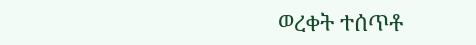ወረቀት ተሰጥቶ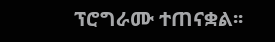ፕሮግራሙ ተጠናቋል፡፡